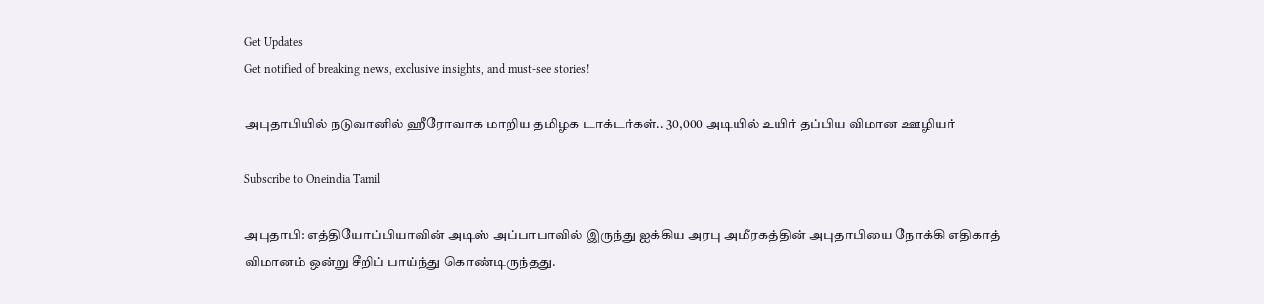Get Updates
Get notified of breaking news, exclusive insights, and must-see stories!

அபுதாபியில் நடுவானில் ஹீரோவாக மாறிய தமிழக டாக்டர்கள்.. 30,000 அடியில் உயிர் தப்பிய விமான ஊழியர்

Subscribe to Oneindia Tamil

அபுதாபி: எத்தியோப்பியாவின் அடிஸ் அப்பாபாவில் இருந்து ஐக்கிய அரபு அமீரகத்தின் அபுதாபியை நோக்கி எதிகாத் விமானம் ஒன்று சீறிப் பாய்ந்து கொண்டிருந்தது.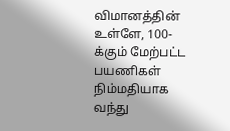விமானத்தின் உள்ளே, 100-க்கும் மேற்பட்ட பயணிகள் நிம்மதியாக வந்து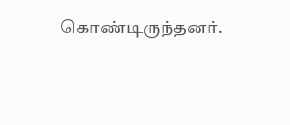கொண்டிருந்தனர்.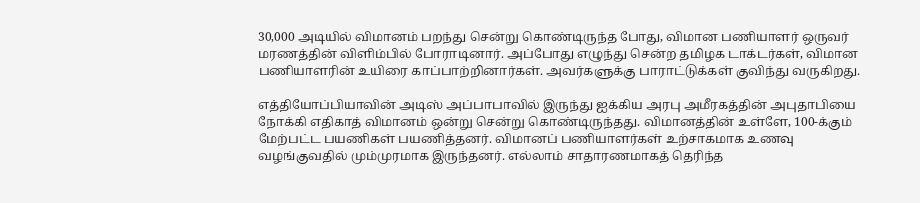30,000 அடியில் விமானம் பறந்து சென்று கொண்டிருந்த போது, விமான பணியாளர் ஒருவர் மரணத்தின் விளிம்பில் போராடினார். அப்போது எழுந்து சென்ற தமிழக டாக்டர்கள், விமான பணியாளரின் உயிரை காப்பாற்றினார்கள். அவர்களுக்கு பாராட்டுக்கள் குவிந்து வருகிறது.

எத்தியோப்பியாவின் அடிஸ் அப்பாபாவில் இருந்து ஐக்கிய அரபு அமீரகத்தின் அபுதாபியை நோக்கி எதிகாத் விமானம் ஒன்று சென்று கொண்டிருந்தது. விமானத்தின் உள்ளே, 100-க்கும் மேற்பட்ட பயணிகள் பயணித்தனர். விமானப் பணியாளர்கள் உற்சாகமாக உணவு வழங்குவதில் மும்முரமாக இருந்தனர். எல்லாம் சாதாரணமாகத் தெரிந்த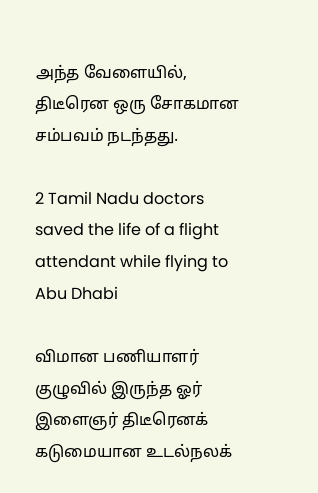அந்த வேளையில், திடீரென ஒரு சோகமான சம்பவம் நடந்தது.

2 Tamil Nadu doctors saved the life of a flight attendant while flying to Abu Dhabi

விமான பணியாளர் குழுவில் இருந்த ஓர் இளைஞர் திடீரெனக் கடுமையான உடல்நலக்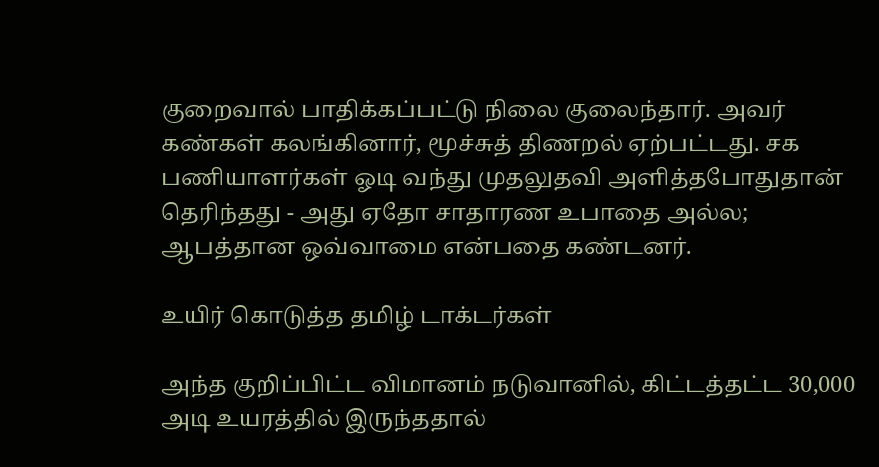குறைவால் பாதிக்கப்பட்டு நிலை குலைந்தார். அவர் கண்கள் கலங்கினார், மூச்சுத் திணறல் ஏற்பட்டது. சக பணியாளர்கள் ஓடி வந்து முதலுதவி அளித்தபோதுதான் தெரிந்தது - அது ஏதோ சாதாரண உபாதை அல்ல; ஆபத்தான ஒவ்வாமை என்பதை கண்டனர்.

உயிர் கொடுத்த தமிழ் டாக்டர்கள்

அந்த குறிப்பிட்ட விமானம் நடுவானில், கிட்டத்தட்ட 30,000 அடி உயரத்தில் இருந்ததால்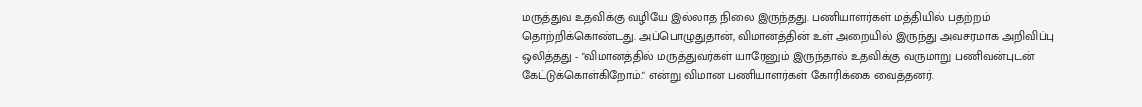மருத்துவ உதவிக்கு வழியே இல்லாத நிலை இருந்தது. பணியாளர்கள் மத்தியில் பதற்றம் தொற்றிக்கொண்டது. அப்பொழுதுதான், விமானத்தின் உள் அறையில் இருந்து அவசரமாக அறிவிப்பு ஒலித்தது - "விமானத்தில் மருத்துவர்கள் யாரேனும் இருந்தால் உதவிக்கு வருமாறு பணிவன்புடன் கேட்டுக்கொள்கிறோம்." என்று விமான பணியாளர்கள் கோரிக்கை வைத்தனர்.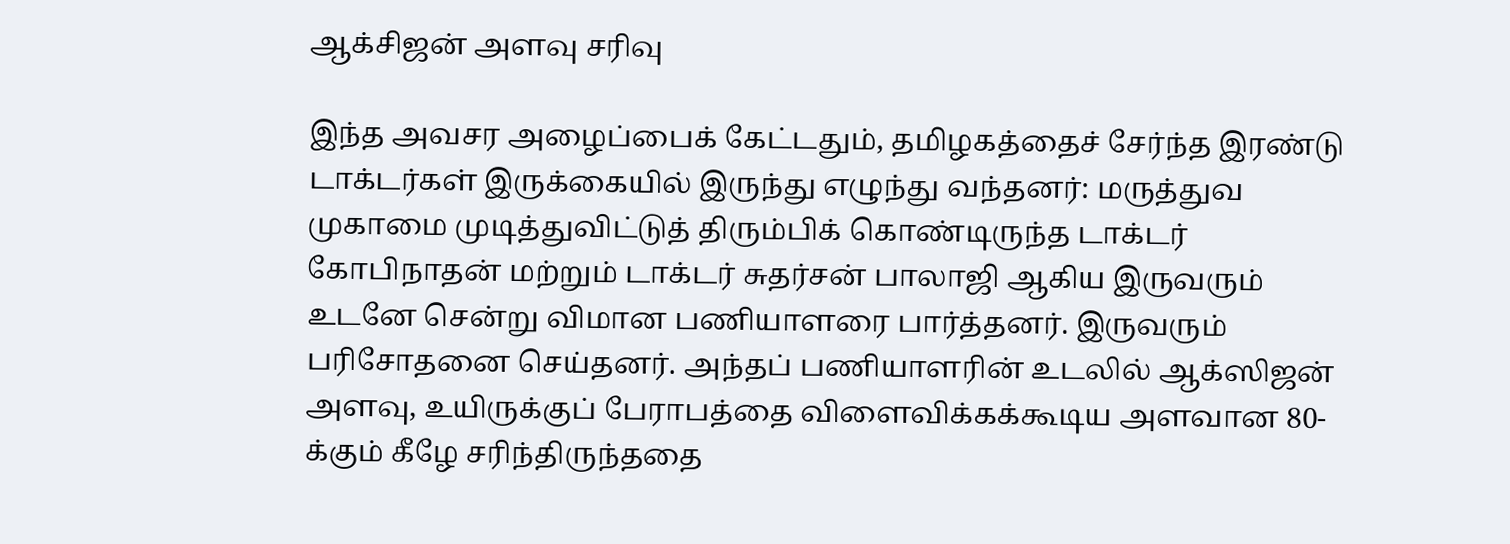ஆக்சிஜன் அளவு சரிவு

இந்த அவசர அழைப்பைக் கேட்டதும், தமிழகத்தைச் சேர்ந்த இரண்டு டாக்டர்கள் இருக்கையில் இருந்து எழுந்து வந்தனர்: மருத்துவ முகாமை முடித்துவிட்டுத் திரும்பிக் கொண்டிருந்த டாக்டர் கோபிநாதன் மற்றும் டாக்டர் சுதர்சன் பாலாஜி ஆகிய இருவரும் உடனே சென்று விமான பணியாளரை பார்த்தனர். இருவரும் பரிசோதனை செய்தனர். அந்தப் பணியாளரின் உடலில் ஆக்ஸிஜன் அளவு, உயிருக்குப் பேராபத்தை விளைவிக்கக்கூடிய அளவான 80-க்கும் கீழே சரிந்திருந்ததை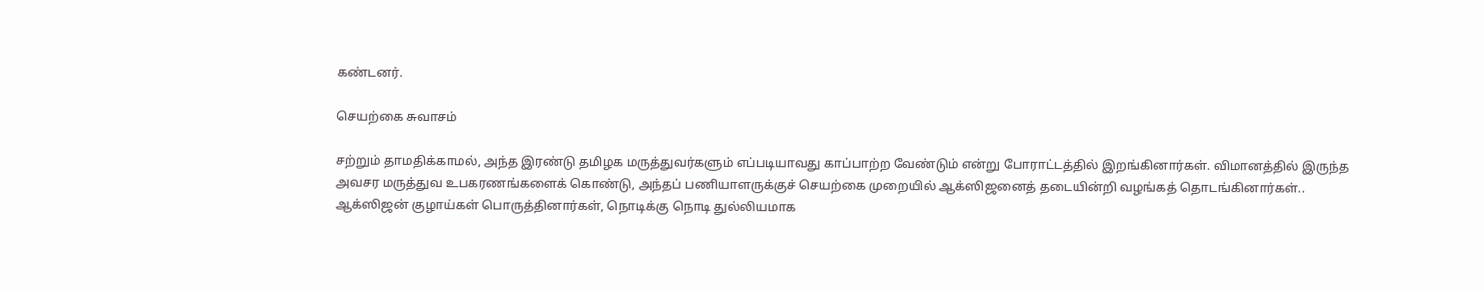கண்டனர்.

செயற்கை சுவாசம்

சற்றும் தாமதிக்காமல், அந்த இரண்டு தமிழக மருத்துவர்களும் எப்படியாவது காப்பாற்ற வேண்டும் என்று போராட்டத்தில் இறங்கினார்கள். விமானத்தில் இருந்த அவசர மருத்துவ உபகரணங்களைக் கொண்டு, அந்தப் பணியாளருக்குச் செயற்கை முறையில் ஆக்ஸிஜனைத் தடையின்றி வழங்கத் தொடங்கினார்கள்.. ஆக்ஸிஜன் குழாய்கள் பொருத்தினார்கள், நொடிக்கு நொடி துல்லியமாக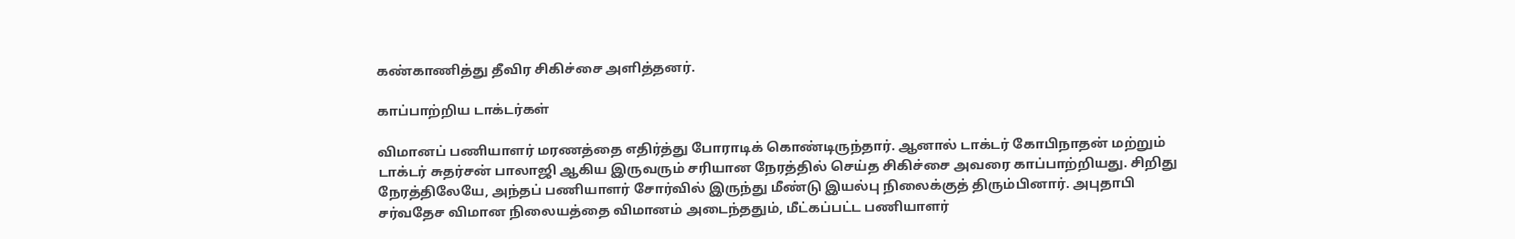கண்காணித்து தீவிர சிகிச்சை அளித்தனர்.

காப்பாற்றிய டாக்டர்கள்

விமானப் பணியாளர் மரணத்தை எதிர்த்து போராடிக் கொண்டிருந்தார். ஆனால் டாக்டர் கோபிநாதன் மற்றும் டாக்டர் சுதர்சன் பாலாஜி ஆகிய இருவரும் சரியான நேரத்தில் செய்த சிகிச்சை அவரை காப்பாற்றியது. சிறிது நேரத்திலேயே, அந்தப் பணியாளர் சோர்வில் இருந்து மீண்டு இயல்பு நிலைக்குத் திரும்பினார். அபுதாபி சர்வதேச விமான நிலையத்தை விமானம் அடைந்ததும், மீட்கப்பட்ட பணியாளர்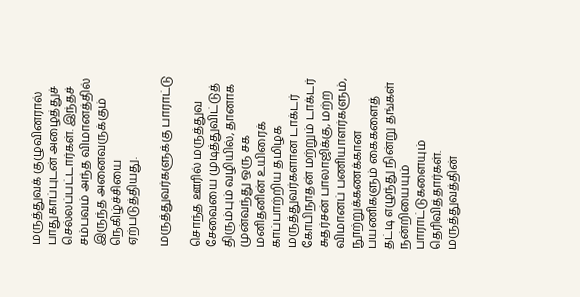மருத்துவக் குழுவினரால் பாதுகாப்புடன் அழைத்துச் செல்லப்பட்டார்கள். இந்தச் சம்பவம் அந்த விமானத்தில் இருந்த அனைவருக்கும் நெகிழ்ச்சியை ஏற்படுத்தியது.

மருத்துவர்களுக்கு பாராட்டு

சொந்த ஊரில் மருத்துவ சேவையை முடித்துவிட்டுத் திரும்பும் வழியில், தானாக முன்வந்து ஒரு சக மனிதனின் உயிரைக் காப்பாற்றிய தமிழக மருத்துவர்களான டாக்டர் கோபிநாதன் மற்றும் டாக்டர் சுதர்சன் பாலாஜிக்கு, மற்ற விமானப் பணியாளர்களும், நூற்றுக்கணக்கான பயணிகளும் கைகளைத் தட்டி எழுந்து நின்று தங்கள் நன்றியையும் பாராட்டுகளையும் தெரிவித்தார்கள். மருத்துவத்தின்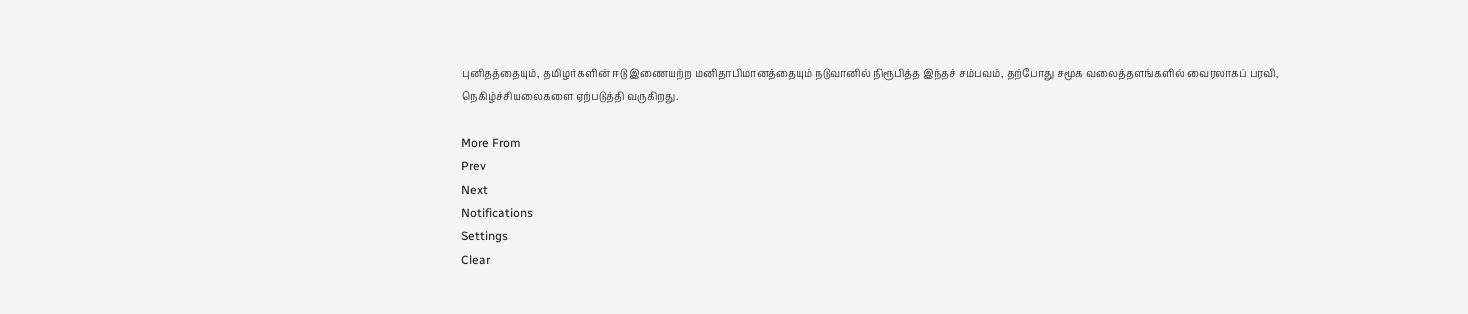புனிதத்தையும், தமிழர்களின் ஈடு இணையற்ற மனிதாபிமானத்தையும் நடுவானில் நிரூபித்த இந்தச் சம்பவம், தற்போது சமூக வலைத்தளங்களில் வைரலாகப் பரவி, நெகிழ்ச்சியலைகளை ஏற்படுத்தி வருகிறது.

More From
Prev
Next
Notifications
Settings
Clear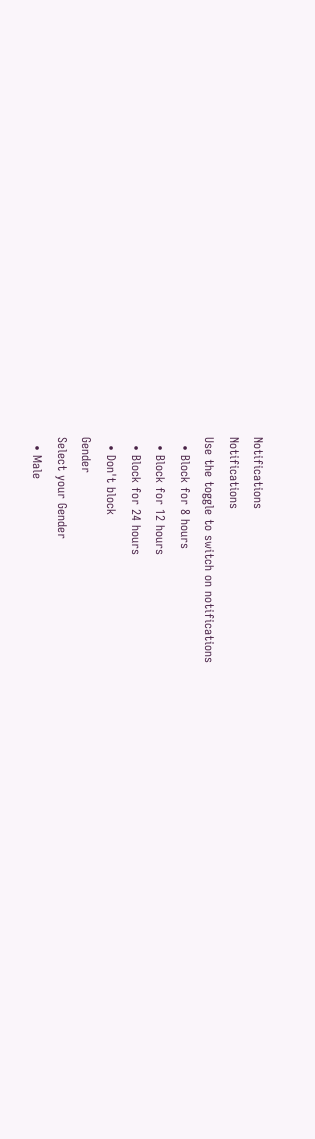Notifications
Notifications
Use the toggle to switch on notifications
  • Block for 8 hours
  • Block for 12 hours
  • Block for 24 hours
  • Don't block
Gender
Select your Gender
  • Male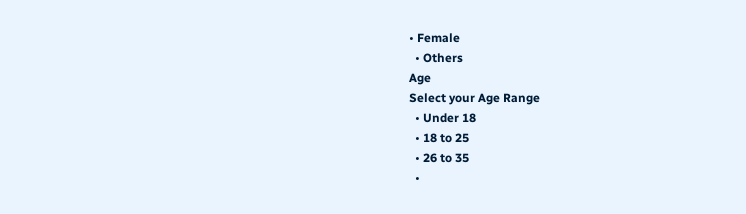• Female
  • Others
Age
Select your Age Range
  • Under 18
  • 18 to 25
  • 26 to 35
  •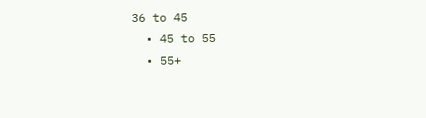36 to 45
  • 45 to 55
  • 55+